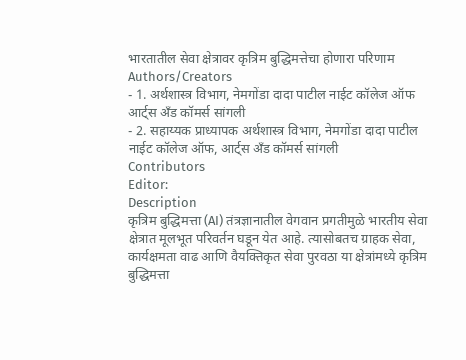भारतातील सेवा क्षेत्रावर कृत्रिम बुद्धिमत्तेचा होणारा परिणाम
Authors/Creators
- 1. अर्थशास्त्र विभाग, नेमगोंडा दादा पाटील नाईट कॉलेज ऑफ आर्ट्स अँड कॉमर्स सांगली
- 2. सहाय्यक प्राध्यापक अर्थशास्त्र विभाग, नेमगोंडा दादा पाटील नाईट कॉलेज ऑफ, आर्ट्स अँड कॉमर्स सांगली
Contributors
Editor:
Description
कृत्रिम बुद्धिमत्ता (AI) तंत्रज्ञानातील वेगवान प्रगतीमुळे भारतीय सेवा क्षेत्रात मूलभूत परिवर्तन घडून येत आहे. त्यासोबतच ग्राहक सेवा, कार्यक्षमता वाढ आणि वैयक्तिकृत सेवा पुरवठा या क्षेत्रांमध्ये कृत्रिम बुद्धिमत्ता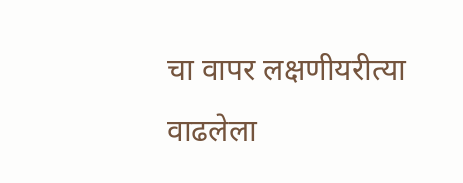चा वापर लक्षणीयरीत्या वाढलेला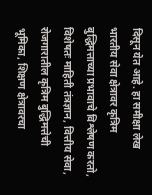दिसून येत आहे. हा समीक्षा लेख भारतीय सेवा क्षेत्रावर कृत्रिम बुद्धिमत्ताच्या प्रभावाचे विश्लेषण करतो, विशेषतः माहिती तंत्रज्ञान, वित्तीय सेवा, रोजगारातील कृत्रिम बुद्धिमत्तेची भूमिका, शिक्षण क्षेत्रावरचा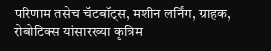परिणाम तसेच चॅटबॉट्स, मशीन लर्निंग, ग्राहक, रोबोटिक्स यांसारख्या कृत्रिम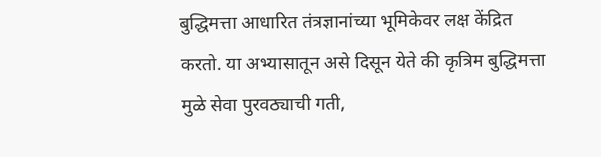बुद्धिमत्ता आधारित तंत्रज्ञानांच्या भूमिकेवर लक्ष केंद्रित करतो. या अभ्यासातून असे दिसून येते की कृत्रिम बुद्धिमत्ता मुळे सेवा पुरवठ्याची गती,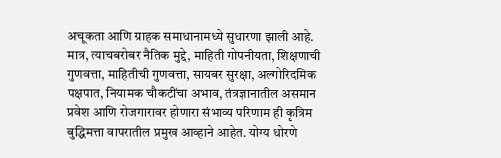अचूकता आणि ग्राहक समाधानामध्ये सुधारणा झाली आहे. मात्र, त्याचबरोबर नैतिक मुद्दे, माहिती गोपनीयता, शिक्षणाची गुणवत्ता, माहितीची गुणवत्ता, सायबर सुरक्षा, अल्गोरिदमिक पक्षपात, नियामक चौकटींचा अभाव, तंत्रज्ञानातील असमान प्रवेश आणि रोजगारावर होणारा संभाव्य परिणाम ही कृत्रिम बुद्धिमत्ता वापरातील प्रमुख आव्हाने आहेत. योग्य धोरणे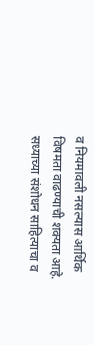व नियमावली नसल्यास आर्थिक विषमता वाढण्याची शक्यता आहे. सध्याच्या संशोधन साहित्याचा व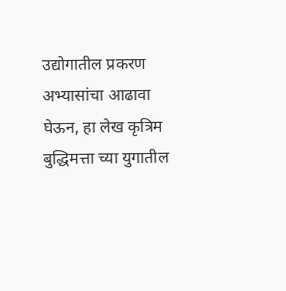उद्योगातील प्रकरण अभ्यासांचा आढावा घेऊन, हा लेख कृत्रिम बुद्धिमत्ता च्या युगातील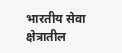भारतीय सेवा क्षेत्रातील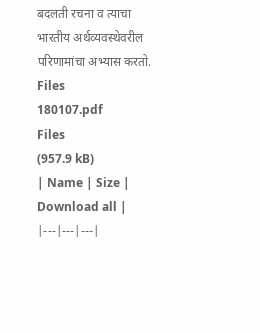बदलती रचना व त्याचा भारतीय अर्थव्यवस्थेवरील परिणामांचा अभ्यास करतो.
Files
180107.pdf
Files
(957.9 kB)
| Name | Size | Download all |
|---|---|---|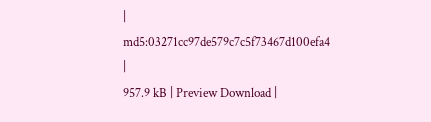|
md5:03271cc97de579c7c5f73467d100efa4
|
957.9 kB | Preview Download |